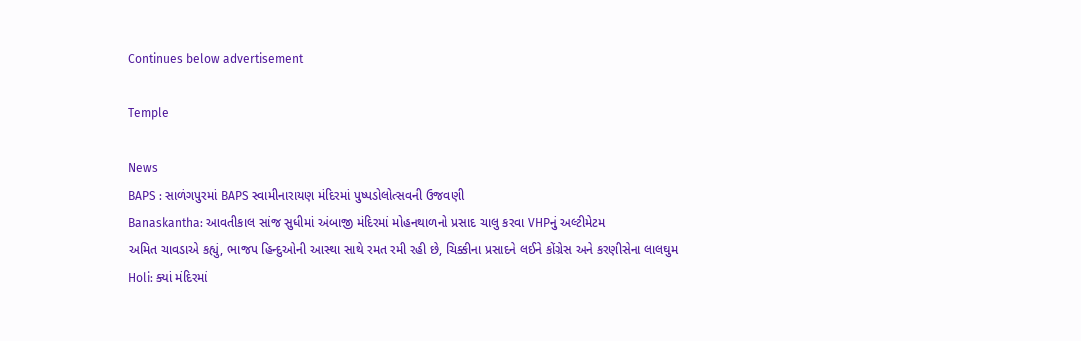Continues below advertisement

Temple

News
BAPS : સાળંગપુરમાં BAPS સ્વામીનારાયણ મંદિરમાં પુષ્પડોલોત્સવની ઉજવણી
Banaskantha: આવતીકાલ સાંજ સુધીમાં અંબાજી મંદિરમાં મોહનથાળનો પ્રસાદ ચાલુ કરવા VHPનું અલ્ટીમેટમ
અમિત ચાવડાએ કહ્યું, ભાજપ હિન્દુઓની આસ્થા સાથે રમત રમી રહી છે, ચિક્કીના પ્રસાદને લઈને કોંગ્રેસ અને કરણીસેના લાલઘુમ
Holi: ક્યાં મંદિરમાં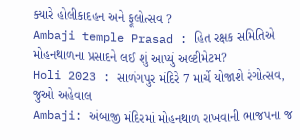ક્યારે હોલીકાદહન અને ફૂલોત્સવ ?
Ambaji temple Prasad : હિત રક્ષક સમિતિએ મોહનથાળના પ્રસાદને લઈ શું આપ્યું અલ્ટીમેટમ?
Holi 2023 : સાળંગપુર મંદિરે 7 માર્ચે યોજાશે રંગોત્સવ, જુઓ અહેવાલ
Ambaji: અંબાજી મંદિરમાં મોહનથાળ રાખવાની ભાજપના જ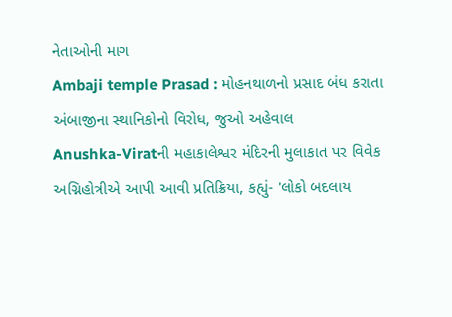નેતાઓની માગ
Ambaji temple Prasad : મોહનથાળનો પ્રસાદ બંધ કરાતા અંબાજીના સ્થાનિકોનો વિરોધ, જુઓ અહેવાલ
Anushka-Viratની મહાકાલેશ્વર મંદિરની મુલાકાત પર વિવેક અગ્નિહોત્રીએ આપી આવી પ્રતિક્રિયા, કહ્યું- 'લોકો બદલાય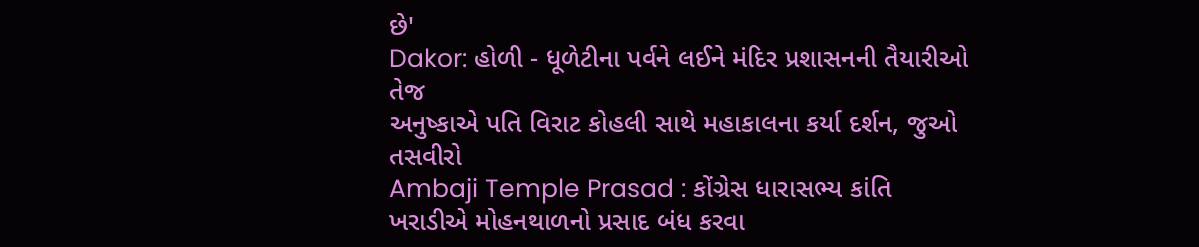છે'
Dakor: હોળી - ધૂળેટીના પર્વને લઈને મંદિર પ્રશાસનની તૈયારીઓ તેજ
અનુષ્કાએ પતિ વિરાટ કોહલી સાથે મહાકાલના કર્યા દર્શન, જુઓ તસવીરો
Ambaji Temple Prasad : કોંગ્રેસ ધારાસભ્ય કાંતિ ખરાડીએ મોહનથાળનો પ્રસાદ બંધ કરવા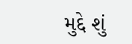મુદ્દે શું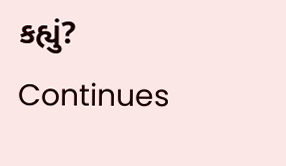કહ્યું?
Continues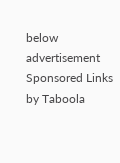below advertisement
Sponsored Links by Taboola